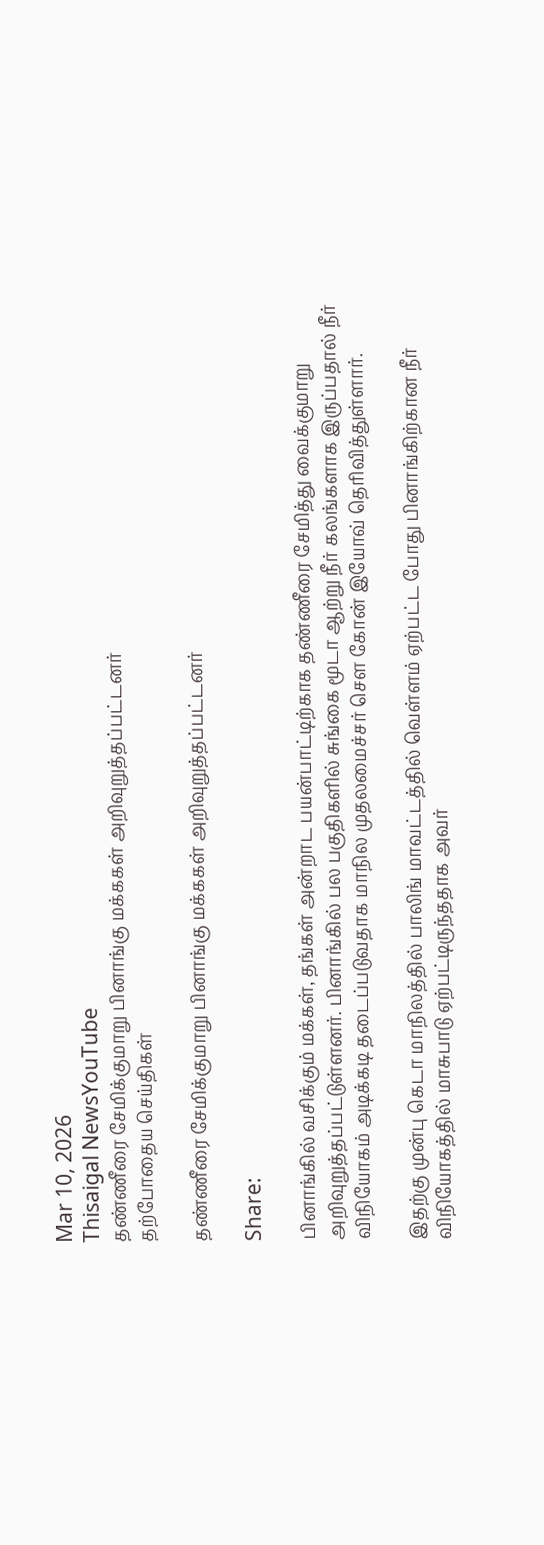Mar 10, 2026
Thisaigal NewsYouTube
தண்ணீரை சேமிக்குமாறு பினாங்கு மக்ககள் அறிவுறுத்தப்பட்டனர்
தற்போதைய செய்திகள்

தண்ணீரை சேமிக்குமாறு பினாங்கு மக்ககள் அறிவுறுத்தப்பட்டனர்

Share:

பினாங்கில் வசிக்கும் மக்கள், தங்கள் அன்றாட பயன்பாட்டிற்காக தண்ணீரை சேமித்து வைக்குமாறு அறிவுறுத்தப்பட்டுள்ளனர். பினாங்கில் பல பகுதிகளில் சுங்கை மூடா ஆற்று நீர் கலங்களாக இருப்பதால் நீர் விநியோகம் அடிக்கடி தடைப்படுவதாக மாநில முதலமைச்சர் சௌ கோன் இயோவ் தெரிவித்துள்ளார்.

இதற்கு முன்பு கெடா மாநிலத்தில் பாலிங் மாவட்டத்தில் வெள்ளம் ஏற்பட்ட போது பினாங்கிற்கான நீர் விநியோகத்தில் மாசுபாடு ஏற்பட்டிருந்ததாக அவர்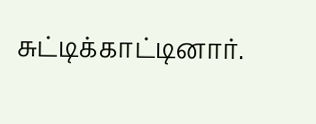சுட்டிக்காட்டினார்.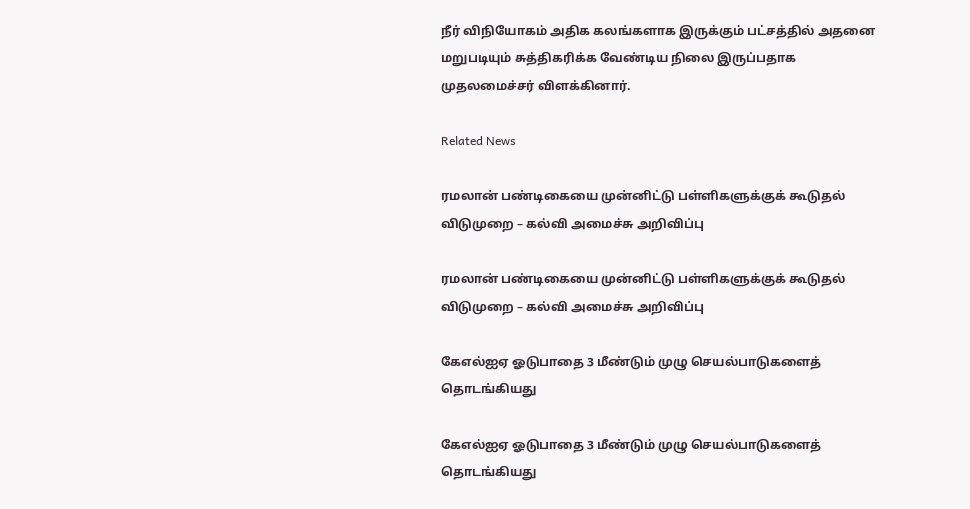நீர் விநியோகம் அதிக கலங்களாக இருக்கும் பட்சத்தில் அதனை மறுபடியும் சுத்திகரிக்க வேண்டிய நிலை இருப்பதாக முதலமைச்சர் விளக்கினார்.

Related News

ரமலான் பண்டிகையை முன்னிட்டு பள்ளிகளுக்குக் கூடுதல் விடுமுறை – கல்வி அமைச்சு அறிவிப்பு

ரமலான் பண்டிகையை முன்னிட்டு பள்ளிகளுக்குக் கூடுதல் விடுமுறை – கல்வி அமைச்சு அறிவிப்பு

கேஎல்ஐஏ ஓடுபாதை 3 மீண்டும் முழு செயல்பாடுகளைத் தொடங்கியது

கேஎல்ஐஏ ஓடுபாதை 3 மீண்டும் முழு செயல்பாடுகளைத் தொடங்கியது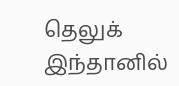தெலுக் இந்தானில்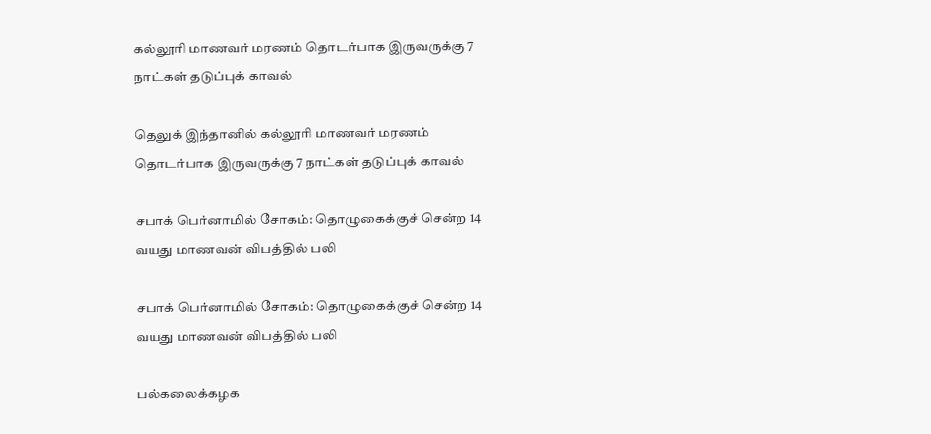கல்லூரி மாணவர் மரணம் தொடர்பாக இருவருக்கு 7 நாட்கள் தடுப்புக் காவல்

தெலுக் இந்தானில் கல்லூரி மாணவர் மரணம் தொடர்பாக இருவருக்கு 7 நாட்கள் தடுப்புக் காவல்

சபாக் பெர்னாமில் சோகம்: தொழுகைக்குச் சென்ற 14 வயது மாணவன் விபத்தில் பலி

சபாக் பெர்னாமில் சோகம்: தொழுகைக்குச் சென்ற 14 வயது மாணவன் விபத்தில் பலி

பல்கலைக்கழக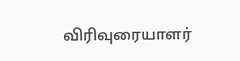விரிவுரையாளர்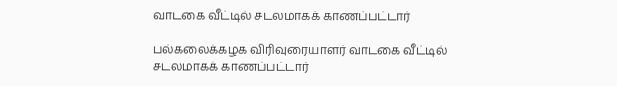வாடகை வீட்டில் சடலமாகக் காணப்பட்டார்

பல்கலைக்கழக விரிவுரையாளர் வாடகை வீட்டில் சடலமாகக் காணப்பட்டார்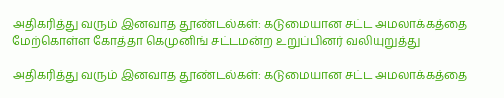அதிகரித்து வரும் இனவாத தூண்டல்கள்: கடுமையான சட்ட அமலாக்கத்தை மேற்கொள்ள கோத்தா கெமுனிங் சட்டமன்ற உறுப்பினர் வலியுறுத்து

அதிகரித்து வரும் இனவாத தூண்டல்கள்: கடுமையான சட்ட அமலாக்கத்தை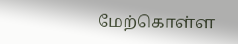மேற்கொள்ள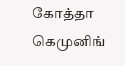கோத்தா கெமுனிங்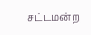சட்டமன்ற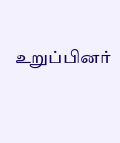உறுப்பினர்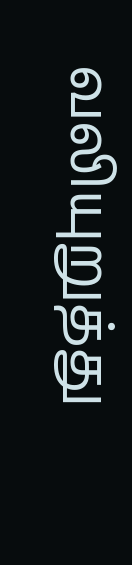வலியுறுத்து